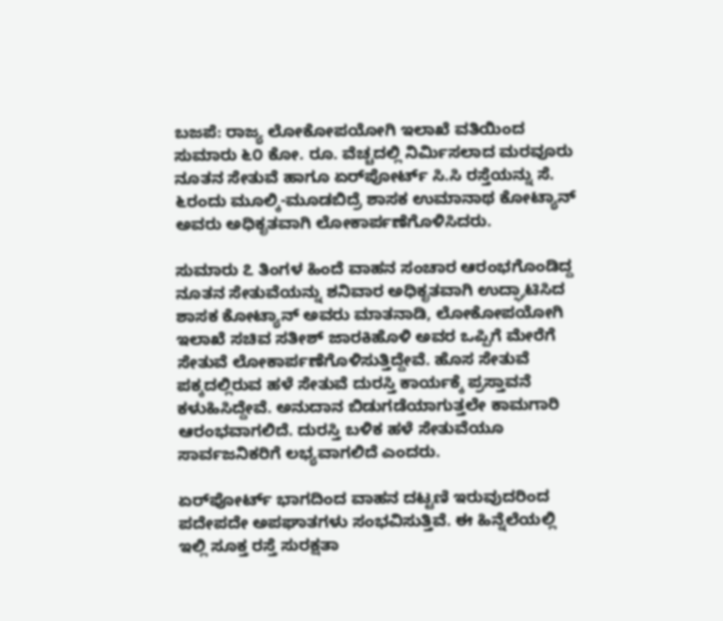ಬಜಪೆ: ರಾಜ್ಯ ಲೋಕೋಪಯೋಗಿ ಇಲಾಖೆ ವತಿಯಿಂದ ಸುಮಾರು ೬೦ ಕೋ. ರೂ. ವೆಚ್ಚದಲ್ಲಿ ನಿರ್ಮಿಸಲಾದ ಮರವೂರು ನೂತನ ಸೇತುವೆ ಹಾಗೂ ಏರ್‌ಪೋರ್ಟ್ ಸಿ.ಸಿ ರಸ್ತೆಯನ್ನು ಸೆ. ೬ರಂದು ಮೂಲ್ಕಿ-ಮೂಡಬಿದ್ರೆ ಶಾಸಕ ಉಮಾನಾಥ ಕೋಟ್ಯಾನ್ ಅವರು ಅಧಿಕೃತವಾಗಿ ಲೋಕಾರ್ಪಣೆಗೊಳಿಸಿದರು.

ಸುಮಾರು ೭ ತಿಂಗಳ ಹಿಂದೆ ವಾಹನ ಸಂಚಾರ ಆರಂಭಗೊಂಡಿದ್ದ ನೂತನ ಸೇತುವೆಯನ್ನು ಶನಿವಾರ ಅಧಿಕೃತವಾಗಿ ಉದ್ಘಾಟಿಸಿದ ಶಾಸಕ ಕೋಟ್ಯಾನ್ ಅವರು ಮಾತನಾಡಿ, ಲೋಕೋಪಯೋಗಿ ಇಲಾಖೆ ಸಚಿವ ಸತೀಶ್ ಜಾರಕಿಹೊಳಿ ಅವರ ಒಪ್ಪಿಗೆ ಮೇರೆಗೆ ಸೇತುವೆ ಲೋಕಾರ್ಪಣೆಗೊಳಿಸುತ್ತಿದ್ದೇವೆ. ಹೊಸ ಸೇತುವೆ ಪಕ್ಕದಲ್ಲಿರುವ ಹಳೆ ಸೇತುವೆ ದುರಸ್ತಿ ಕಾರ್ಯಕ್ಕೆ ಪ್ರಸ್ತಾವನೆ ಕಳುಹಿಸಿದ್ದೇವೆ. ಅನುದಾನ ಬಿಡುಗಡೆಯಾಗುತ್ತಲೇ ಕಾಮಗಾರಿ ಆರಂಭವಾಗಲಿದೆ. ದುರಸ್ತಿ ಬಳಿಕ ಹಳೆ ಸೇತುವೆಯೂ ಸಾರ್ವಜನಿಕರಿಗೆ ಲಭ್ಯವಾಗಲಿದೆ ಎಂದರು.

ಏರ್‌ಪೋರ್ಟ್ ಭಾಗದಿಂದ ವಾಹನ ದಟ್ಟಣಿ ಇರುವುದರಿಂದ ಪದೇಪದೇ ಅಪಘಾತಗಳು ಸಂಭವಿಸುತ್ತಿವೆ. ಈ ಹಿನ್ನೆಲೆಯಲ್ಲಿ ಇಲ್ಲಿ ಸೂಕ್ತ ರಸ್ತೆ ಸುರಕ್ಷತಾ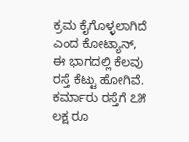ಕ್ರಮ ಕೈಗೊಳ್ಳಲಾಗಿದೆ ಎಂದ ಕೋಟ್ಯಾನ್, ಈ ಭಾಗದಲ್ಲಿ ಕೆಲವು ರಸ್ತೆ ಕೆಟ್ಟು ಹೋಗಿವೆ. ಕರ್ಮಾರು ರಸ್ತೆಗೆ ೭೫ ಲಕ್ಷ ರೂ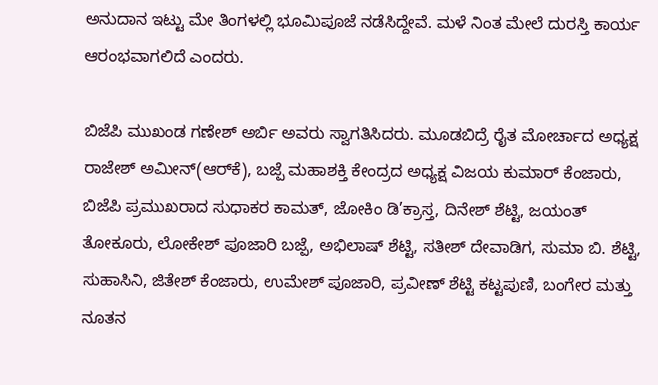ಅನುದಾನ ಇಟ್ಟು ಮೇ ತಿಂಗಳಲ್ಲಿ ಭೂಮಿಪೂಜೆ ನಡೆಸಿದ್ದೇವೆ. ಮಳೆ ನಿಂತ ಮೇಲೆ ದುರಸ್ತಿ ಕಾರ್ಯ ಆರಂಭವಾಗಲಿದೆ ಎಂದರು.

ಬಿಜೆಪಿ ಮುಖಂಡ ಗಣೇಶ್ ಅರ್ಬಿ ಅವರು ಸ್ವಾಗತಿಸಿದರು. ಮೂಡಬಿದ್ರೆ ರೈತ ಮೋರ್ಚಾದ ಅಧ್ಯಕ್ಷ ರಾಜೇಶ್ ಅಮೀನ್(ಆರ್‌ಕೆ), ಬಜ್ಪೆ ಮಹಾಶಕ್ತಿ ಕೇಂದ್ರದ ಅಧ್ಯಕ್ಷ ವಿಜಯ ಕುಮಾರ್ ಕೆಂಜಾರು, ಬಿಜೆಪಿ ಪ್ರಮುಖರಾದ ಸುಧಾಕರ ಕಾಮತ್, ಜೋಕಿಂ ಡಿ’ಕ್ರಾಸ್ತ, ದಿನೇಶ್ ಶೆಟ್ಟಿ, ಜಯಂತ್ ತೋಕೂರು, ಲೋಕೇಶ್ ಪೂಜಾರಿ ಬಜ್ಪೆ, ಅಭಿಲಾಷ್ ಶೆಟ್ಟಿ, ಸತೀಶ್ ದೇವಾಡಿಗ, ಸುಮಾ ಬಿ. ಶೆಟ್ಟಿ, ಸುಹಾಸಿನಿ, ಜಿತೇಶ್ ಕೆಂಜಾರು, ಉಮೇಶ್ ಪೂಜಾರಿ, ಪ್ರವೀಣ್ ಶೆಟ್ಟಿ ಕಟ್ಟಪುಣಿ, ಬಂಗೇರ ಮತ್ತು ನೂತನ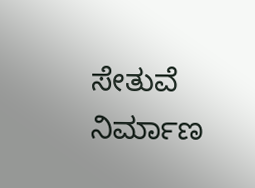ಸೇತುವೆ ನಿರ್ಮಾಣ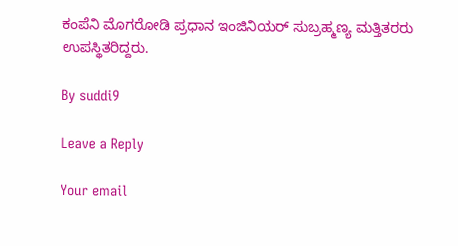ಕಂಪೆನಿ ಮೊಗರೋಡಿ ಪ್ರಧಾನ ಇಂಜಿನಿಯರ್ ಸುಬ್ರಹ್ಮಣ್ಯ ಮತ್ತಿತರರು ಉಪಸ್ಥಿತರಿದ್ದರು.

By suddi9

Leave a Reply

Your email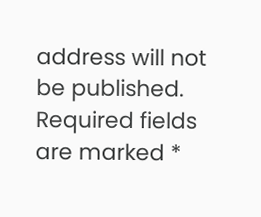address will not be published. Required fields are marked *